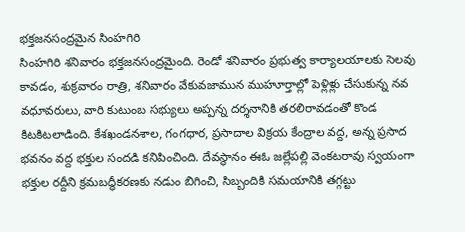భక్తజనసంద్రమైన సింహగిరి
సింహగిరి శనివారం భక్తజనసంద్రమైంది. రెండో శనివారం ప్రభుత్వ కార్యాలయాలకు సెలవు కావడం, శుక్రవారం రాత్రి, శనివారం వేకువజామున ముహూర్తాల్లో పెళ్లిళ్లు చేసుకున్న నవ వధూవరులు, వారి కుటుంబ సభ్యులు అప్పన్న దర్శనానికి తరలిరావడంతో కొండ కిటకిటలాడింది. కేశఖండనశాల, గంగధార, ప్రసాదాల విక్రయ కేంద్రాల వద్ద, అన్న ప్రసాద భవనం వద్ద భక్తుల సందడి కనిపించింది. దేవస్థానం ఈఓ జల్లేపల్లి వెంకటరావు స్వయంగా భక్తుల రద్దీని క్రమబద్ధీకరణకు నడుం బిగించి, సిబ్బందికి సమయానికి తగ్గట్టు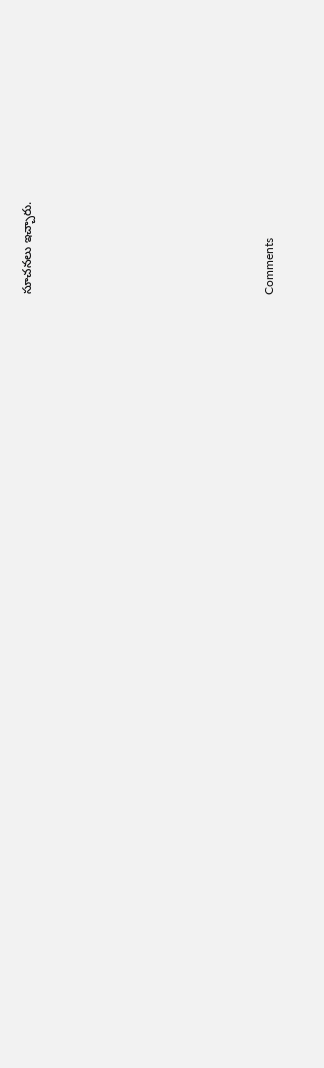సూచనలు ఇచ్చారు.










Comments